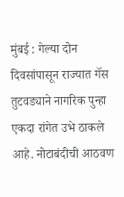मुंबई : गेल्या दोन दिवसांपासून राज्यात गॅस तुटवड्याने नागरिक पुन्हा एकदा रांगेत उभे ठाकले आहे. नोटाबंदीची आठवण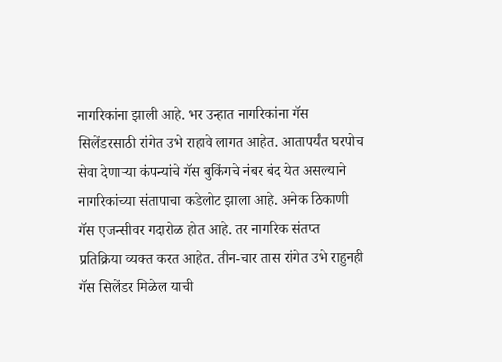नागरिकांना झाली आहे. भर उन्हात नागरिकांना गॅस सिलेंडरसाठी रांगेत उभे राहावे लागत आहेत. आतापर्यंत घरपोच सेवा देणाऱ्या कंपन्यांचे गॅस बुकिंगचे नंबर बंद येत असल्याने नागरिकांच्या संतापाचा कडेलोट झाला आहे. अनेक ठिकाणी गॅस एजन्सीवर गदारोळ होत आहे. तर नागरिक संतप्त प्रतिक्रिया व्यक्त करत आहेत. तीन-चार तास रांगेत उभे राहुनही गॅस सिलेंडर मिळेल याची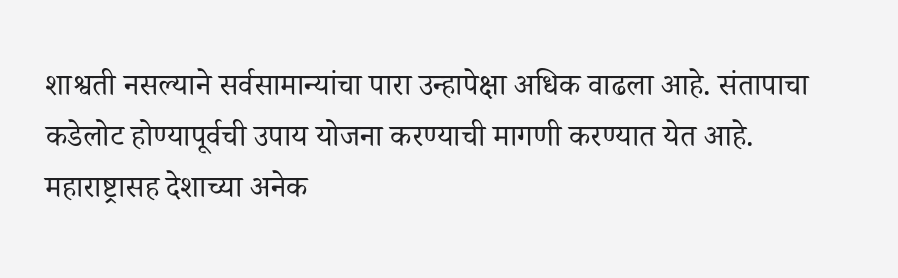शाश्वती नसल्याने सर्वसामान्यांचा पारा उन्हापेक्षा अधिक वाढला आहे. संतापाचा कडेलोट होण्यापूर्वची उपाय योजना करण्याची मागणी करण्यात येत आहे.
महाराष्ट्रासह देशाच्या अनेक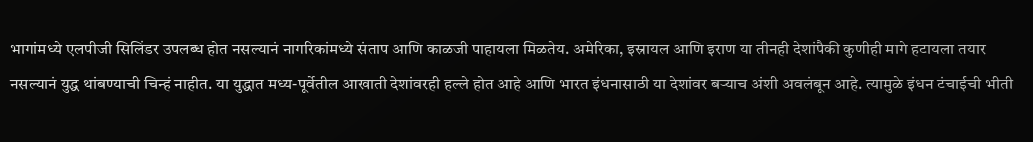भागांमध्ये एलपीजी सिलिंडर उपलब्ध होत नसल्यानं नागरिकांमध्ये संताप आणि काळजी पाहायला मिळतेय. अमेरिका, इस्रायल आणि इराण या तीनही देशांपैकी कुणीही मागे हटायला तयार नसल्यानं युद्ध थांबण्याची चिन्हं नाहीत. या युद्धात मध्य-पूर्वेतील आखाती देशांवरही हल्ले होत आहे आणि भारत इंधनासाठी या देशांवर बऱ्याच अंशी अवलंबून आहे. त्यामुळे इंधन टंचाईची भीती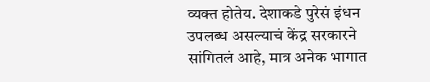व्यक्त होतेय. देशाकडे पुरेसं इंधन उपलब्ध असल्याचं केंद्र सरकारने सांगितलं आहे, मात्र अनेक भागात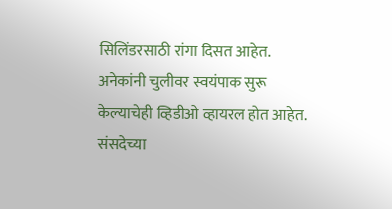सिलिंडरसाठी रांगा दिसत आहेत. अनेकांनी चुलीवर स्वयंपाक सुरू केल्याचेही व्हिडीओ व्हायरल होत आहेत. संसदेच्या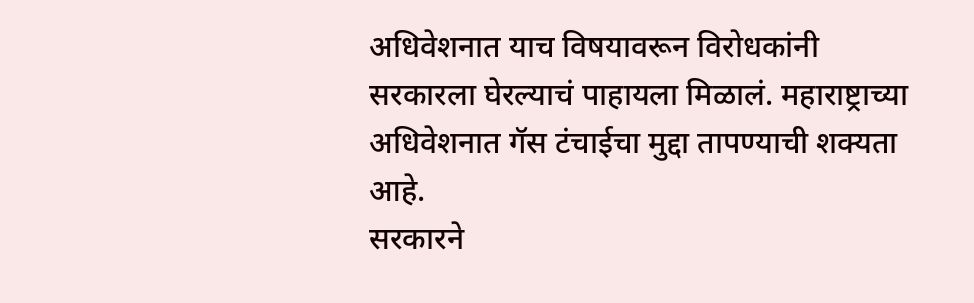अधिवेशनात याच विषयावरून विरोधकांनी सरकारला घेरल्याचं पाहायला मिळालं. महाराष्ट्राच्या अधिवेशनात गॅस टंचाईचा मुद्दा तापण्याची शक्यता आहे.
सरकारने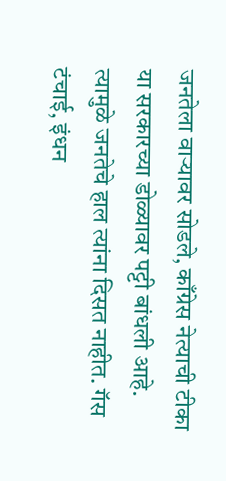जनतेला वाऱ्यावर सोडले, काँग्रेस नेत्याची टीका
या सरकारच्या डोळ्यावर पट्टी बांधली आहे. त्यामुळे जनतेचे हाल त्यांना दिसत नाहीत. गॅस टंचाई, इंधन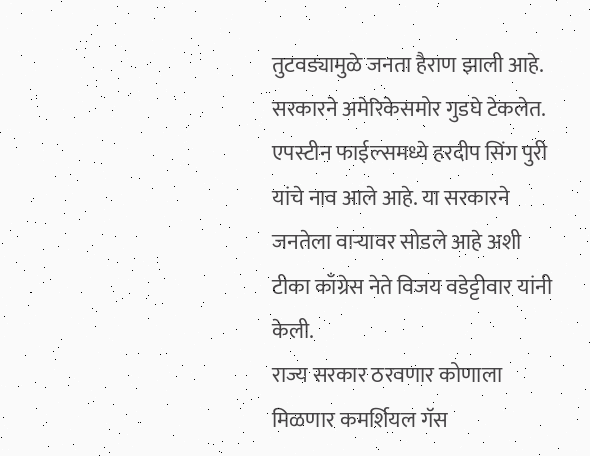तुटवड्यामुळे जनता हैराण झाली आहे. सरकारने अमेरिकेसमोर गुडघे टेकलेत. एपस्टीन फाईल्समध्ये हरदीप सिंग पुरी यांचे नाव आले आहे. या सरकारने जनतेला वाऱ्यावर सोडले आहे अशी टीका काँग्रेस नेते विजय वडेट्टीवार यांनी केली.
राज्य सरकार ठरवणार कोणाला मिळणार कमर्शियल गॅस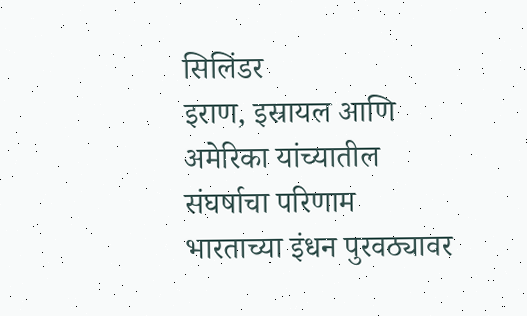सिलिंडर
इराण, इस्रायल आणि अमेरिका यांच्यातील संघर्षाचा परिणाम भारताच्या इंधन पुरवठ्यावर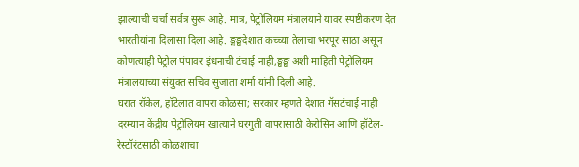झाल्याची चर्चा सर्वत्र सुरू आहे. मात्र, पेट्रोलियम मंत्रालयाने यावर स्पष्टीकरण देत भारतीयांना दिलासा दिला आहे. ङ्गङ्घदेशात कच्च्या तेलाचा भरपूर साठा असून कोणत्याही पेट्रोल पंपावर इंधनाची टंचाई नाही,ङ्घङ्घ अशी माहिती पेट्रोलियम मंत्रालयाच्या संयुक्त सचिव सुजाता शर्मा यांनी दिली आहे.
घरात रॉकेल, हॉटेलात वापरा कोळसा; सरकार म्हणते देशात गॅसटंचाई नाही
दरम्यान केंद्रीय पेट्रोलियम खात्याने घरगुती वापरासाठी केरोसिन आणि हॉटेल-रेस्टॉरंटसाठी कोळशाचा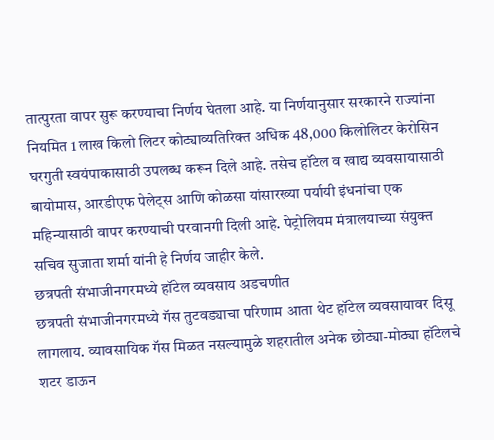तात्पुरता वापर सुरू करण्याचा निर्णय घेतला आहे. या निर्णयानुसार सरकारने राज्यांना नियमित 1 लाख किलो लिटर कोट्याव्यतिरिक्त अधिक 48,000 किलोलिटर केरोसिन घरगुती स्वयंपाकासाठी उपलब्ध करून दिले आहे. तसेच हॉटेल व खाद्य व्यवसायासाठी बायोमास, आरडीएफ पेलेट्स आणि कोळसा यांसारख्या पर्यायी इंधनांचा एक महिन्यासाठी वापर करण्याची परवानगी दिली आहे. पेट्रोलियम मंत्रालयाच्या संयुक्त सचिव सुजाता शर्मा यांनी हे निर्णय जाहीर केले.
छत्रपती संभाजीनगरमध्ये हॉटेल व्यवसाय अडचणीत
छत्रपती संभाजीनगरमध्ये गॅस तुटवड्याचा परिणाम आता थेट हॉटेल व्यवसायावर दिसू लागलाय. व्यावसायिक गॅस मिळत नसल्यामुळे शहरातील अनेक छोट्या-मोठ्या हॉटेलचे शटर डाऊन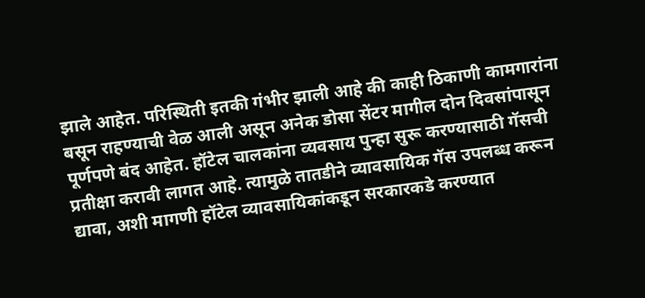झाले आहेत. परिस्थिती इतकी गंभीर झाली आहे की काही ठिकाणी कामगारांना बसून राहण्याची वेळ आली असून अनेक डोसा सेंटर मागील दोन दिवसांपासून पूर्णपणे बंद आहेत. हॉटेल चालकांना व्यवसाय पुन्हा सुरू करण्यासाठी गॅसची प्रतीक्षा करावी लागत आहे. त्यामुळे तातडीने व्यावसायिक गॅस उपलब्ध करून द्यावा, अशी मागणी हॉटेल व्यावसायिकांकडून सरकारकडे करण्यात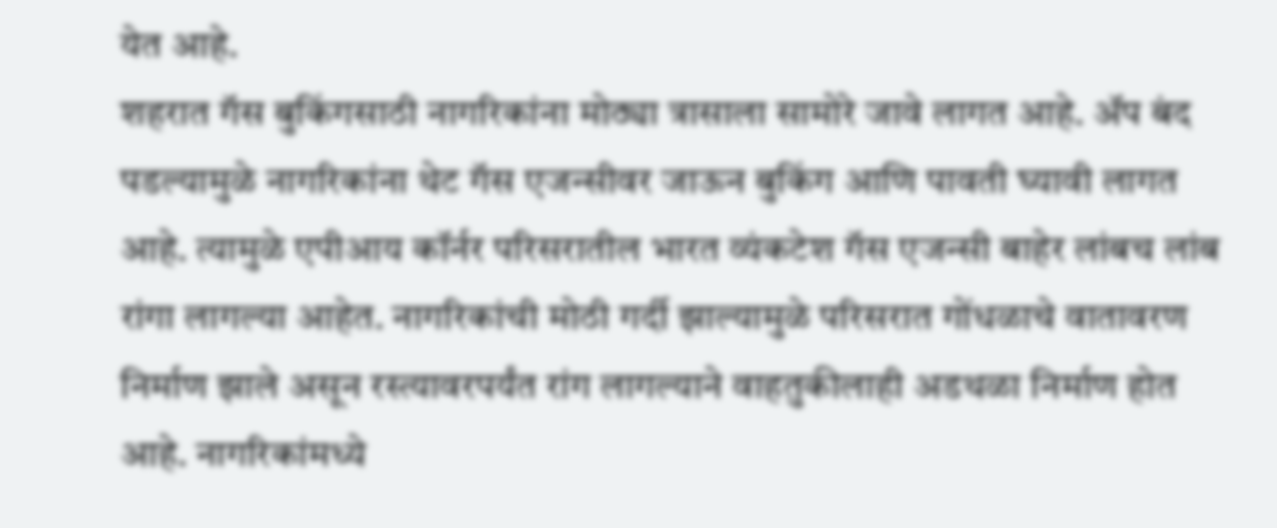येत आहे.
शहरात गॅस बुकिंगसाठी नागरिकांना मोठ्या त्रासाला सामोरे जावे लागत आहे. ॲप बंद पडल्यामुळे नागरिकांना थेट गॅस एजन्सीवर जाऊन बुकिंग आणि पावती घ्यावी लागत आहे. त्यामुळे एपीआय कॉर्नर परिसरातील भारत व्यंकटेश गॅस एजन्सी बाहेर लांबच लांब रांगा लागल्या आहेत. नागरिकांची मोठी गर्दी झाल्यामुळे परिसरात गोंधळाचे वातावरण निर्माण झाले असून रस्त्यावरपर्यंत रांग लागल्याने वाहतुकीलाही अडथळा निर्माण होत आहे. नागरिकांमध्ये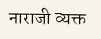नाराजी व्यक्त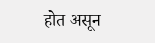होत असून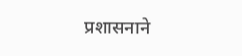प्रशासनाने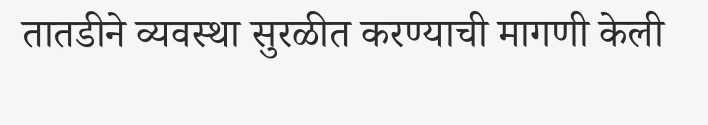तातडीने व्यवस्था सुरळीत करण्याची मागणी केली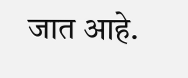जात आहे.